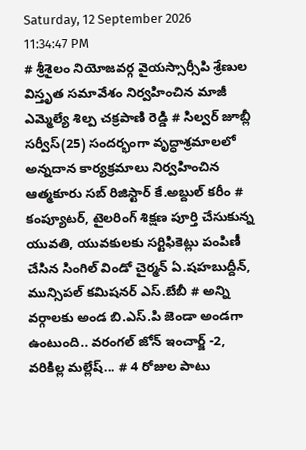Saturday, 12 September 2026 11:34:47 PM
# శ్రీశైలం నియోజవర్గ వైయస్సార్సీపి శ్రేణుల విస్తృత సమావేశం నిర్వహించిన మాజీ ఎమ్మెల్యే శిల్ప చక్రపాణి రెడ్డి # సిల్వర్ జూబ్లీ సర్వీస్(25) సందర్భంగా వృద్ధాశ్రమాలలో అన్నదాన కార్యక్రమాలు నిర్వహించిన ఆత్మకూరు సబ్ రిజిస్టార్ కే.అబ్దుల్ కరీం # కంప్యూటర్, టైలరింగ్ శిక్షణ పూర్తి చేసుకున్న యువతి, యువకులకు సర్టిఫికెట్లు పంపిణీ చేసిన సింగిల్ విండో చైర్మన్ ఏ.షహబుద్దీన్, మున్సిపల్ కమిషనర్ ఎస్.బేబీ # అన్ని వర్గాలకు అండ బి.ఎస్.పి జెండా అండగా ఉంటుంది.. వరంగల్ జోన్ ఇంచార్జ్ -2, వరికిల్ల మల్లేష్... # 4 రోజుల పాటు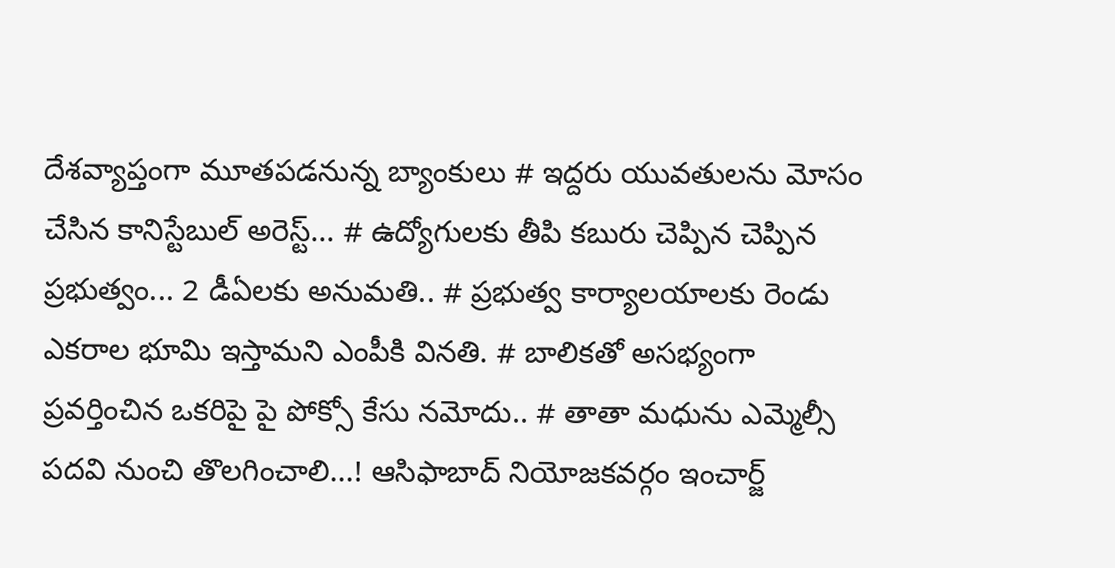దేశవ్యాప్తంగా మూతపడనున్న బ్యాంకులు # ఇద్దరు యువతులను మోసం చేసిన కానిస్టేబుల్ అరెస్ట్... # ఉద్యోగులకు తీపి కబురు చెప్పిన చెప్పిన ప్రభుత్వం... 2 డీఏలకు అనుమతి.. # ప్రభుత్వ కార్యాలయాలకు రెండు ఎకరాల భూమి ఇస్తామని ఎంపీకి వినతి. # బాలికతో అసభ్యంగా ప్రవర్తించిన ఒకరిపై పై పోక్సో కేసు నమోదు.. # తాతా మధును ఎమ్మెల్సీ పదవి నుంచి తొలగించాలి...! ఆసిఫాబాద్ నియోజకవర్గం ఇంచార్జ్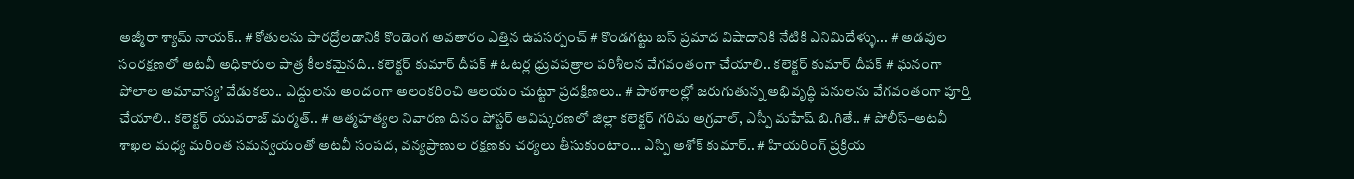అజ్మీరా శ్యామ్ నాయక్.. # కోతులను పారద్రోలడానికి కొండెంగ అవతారం ఎత్తిన ఉపసర్పంచ్ # కొండగట్టు బస్ ప్రమాద విషాదానికి నేటికి ఎనిమిదేళ్ళు... # అడవుల సంరక్షణలో అటవీ అధికారుల పాత్ర కీలకమైనది.. కలెక్టర్ కుమార్ దీపక్ # ఓటర్ల ధ్రువపత్రాల పరిశీలన వేగవంతంగా చేయాలి.. కలెక్టర్ కుమార్ దీపక్ # ఘనంగా పోలాల అమావాస్య’ వేడుకలు.. ఎద్దులను అందంగా అలంకరించి ఆలయం చుట్టూ ప్రదక్షిణలు.. # పాఠశాలల్లో జరుగుతున్న అభివృద్ధి పనులను వేగవంతంగా పూర్తి చేయాలి.. కలెక్టర్ యువరాజ్ మర్మత్.. # ఆత్మహత్యల నివారణ దినం పోస్టర్ ఆవిష్కరణలో జిల్లా కలెక్టర్ గరిమ అగ్రవాల్, ఎస్పీ మహేష్ బి.గితే.. # పోలీస్–అటవీ శాఖల మధ్య మరింత సమన్వయంతో అటవీ సంపద, వన్యప్రాణుల రక్షణకు చర్యలు తీసుకుంటాం... ఎస్పి అశోక్ కుమార్.. # హియరింగ్ ప్రక్రియ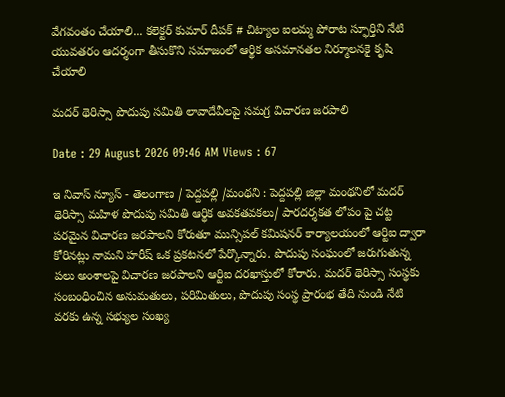వేగవంతం చేయాలి... కలెక్టర్ కుమార్ దీపక్ # చిట్యాల ఐలమ్మ పోరాట స్ఫూర్తిని నేటి యువతరం ఆదర్శంగా తీసుకొని సమాజంలో ఆర్థిక అసమానతల నిర్మూలనకై కృషి చేయాలి

మదర్ థెరిస్సా పొదుపు సమితి లావాదేవీలపై సమగ్ర విచారణ జరపాలి

Date : 29 August 2026 09:46 AM Views : 67

ఇ నివాస్ న్యూస్ - తెలంగాణ / పెద్దపల్లి /మంథని : పెద్దపల్లి జిల్లా మంథనిలో మదర్ థెరిస్సా మహిళ పొదుపు సమితి ఆర్థిక అవకతవకలు/ పారదర్శకత లోపం పై చట్ట పరమైన విచారణ జరపాలని కోరుతూ మున్సిపల్ కమిషనర్ కార్యాలయంలో ఆర్టిఐ ద్వారా కోరినట్లు నామని హరీష్ ఒక ప్రకటనలో పేర్కొన్నారు. పొదుపు సంఘంలో జరుగుతున్న పలు అంశాలపై విచారణ జరపాలని ఆర్టిఐ దరఖాస్తులో కోరారు. మదర్ థెరిస్సా సంస్థకు సంబంధించిన అనుమతులు, పరిమితులు, పొదుపు సంస్థ ప్రారంభ తేది నుండి నేటి వరకు ఉన్న సభ్యుల సంఖ్య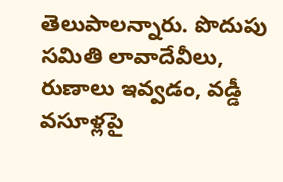తెలుపాలన్నారు. పొదుపు సమితి లావాదేవీలు, రుణాలు ఇవ్వడం, వడ్డీ వసూళ్లపై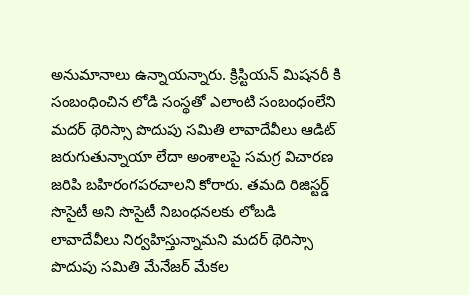అనుమానాలు ఉన్నాయన్నారు. క్రిస్టియన్ మిషనరీ కి సంబంధించిన లోడి సంస్థతో ఎలాంటి సంబంధంలేని మదర్ థెరిస్సా పొదుపు సమితి లావాదేవీలు ఆడిట్ జరుగుతున్నాయా లేదా అంశాలపై సమగ్ర విచారణ జరిపి బహిరంగపరచాలని కోరారు. తమది రిజిస్టర్డ్ సొసైటీ అని సొసైటీ నిబంధనలకు లోబడి లావాదేవీలు నిర్వహిస్తున్నామని మదర్ థెరిస్సా పొదుపు సమితి మేనేజర్ మేకల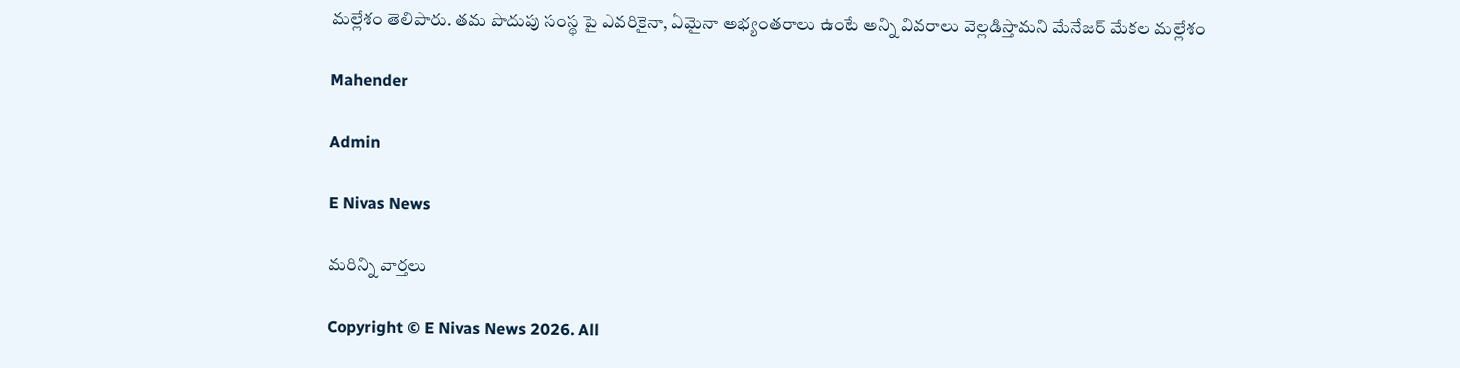మల్లేశం తెలిపారు. తమ పొదుపు సంస్థ పై ఎవరికైనా, ఏమైనా అభ్యంతరాలు ఉంటే అన్ని వివరాలు వెల్లడిస్తామని మేనేజర్ మేకల మల్లేశం

Mahender

Admin

E Nivas News

మరిన్ని వార్తలు

Copyright © E Nivas News 2026. All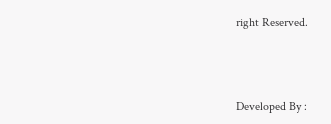right Reserved.



Developed By :